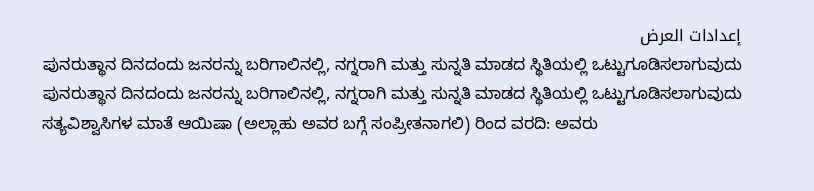إعدادات العرض
ಪುನರುತ್ಥಾನ ದಿನದಂದು ಜನರನ್ನು ಬರಿಗಾಲಿನಲ್ಲಿ, ನಗ್ನರಾಗಿ ಮತ್ತು ಸುನ್ನತಿ ಮಾಡದ ಸ್ಥಿತಿಯಲ್ಲಿ ಒಟ್ಟುಗೂಡಿಸಲಾಗುವುದು
ಪುನರುತ್ಥಾನ ದಿನದಂದು ಜನರನ್ನು ಬರಿಗಾಲಿನಲ್ಲಿ, ನಗ್ನರಾಗಿ ಮತ್ತು ಸುನ್ನತಿ ಮಾಡದ ಸ್ಥಿತಿಯಲ್ಲಿ ಒಟ್ಟುಗೂಡಿಸಲಾಗುವುದು
ಸತ್ಯವಿಶ್ವಾಸಿಗಳ ಮಾತೆ ಆಯಿಷಾ (ಅಲ್ಲಾಹು ಅವರ ಬಗ್ಗೆ ಸಂಪ್ರೀತನಾಗಲಿ) ರಿಂದ ವರದಿ: ಅವರು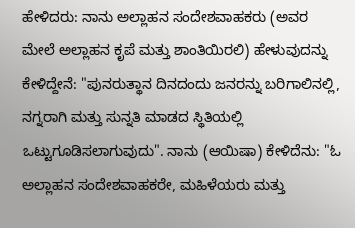ಹೇಳಿದರು: ನಾನು ಅಲ್ಲಾಹನ ಸಂದೇಶವಾಹಕರು (ಅವರ ಮೇಲೆ ಅಲ್ಲಾಹನ ಕೃಪೆ ಮತ್ತು ಶಾಂತಿಯಿರಲಿ) ಹೇಳುವುದನ್ನು ಕೇಳಿದ್ದೇನೆ: "ಪುನರುತ್ಥಾನ ದಿನದಂದು ಜನರನ್ನು ಬರಿಗಾಲಿನಲ್ಲಿ, ನಗ್ನರಾಗಿ ಮತ್ತು ಸುನ್ನತಿ ಮಾಡದ ಸ್ಥಿತಿಯಲ್ಲಿ ಒಟ್ಟುಗೂಡಿಸಲಾಗುವುದು". ನಾನು (ಆಯಿಷಾ) ಕೇಳಿದೆನು: "ಓ ಅಲ್ಲಾಹನ ಸಂದೇಶವಾಹಕರೇ, ಮಹಿಳೆಯರು ಮತ್ತು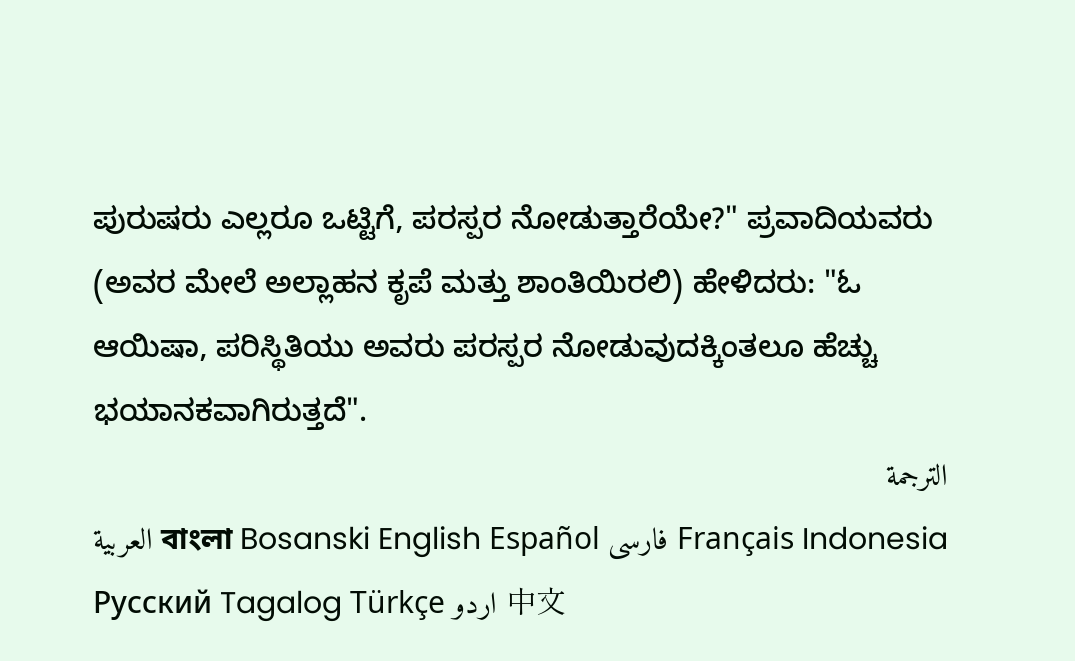ಪುರುಷರು ಎಲ್ಲರೂ ಒಟ್ಟಿಗೆ, ಪರಸ್ಪರ ನೋಡುತ್ತಾರೆಯೇ?" ಪ್ರವಾದಿಯವರು (ಅವರ ಮೇಲೆ ಅಲ್ಲಾಹನ ಕೃಪೆ ಮತ್ತು ಶಾಂತಿಯಿರಲಿ) ಹೇಳಿದರು: "ಓ ಆಯಿಷಾ, ಪರಿಸ್ಥಿತಿಯು ಅವರು ಪರಸ್ಪರ ನೋಡುವುದಕ್ಕಿಂತಲೂ ಹೆಚ್ಚು ಭಯಾನಕವಾಗಿರುತ್ತದೆ".
الترجمة
العربية বাংলা Bosanski English Español فارسی Français Indonesia Русский Tagalog Türkçe اردو 中文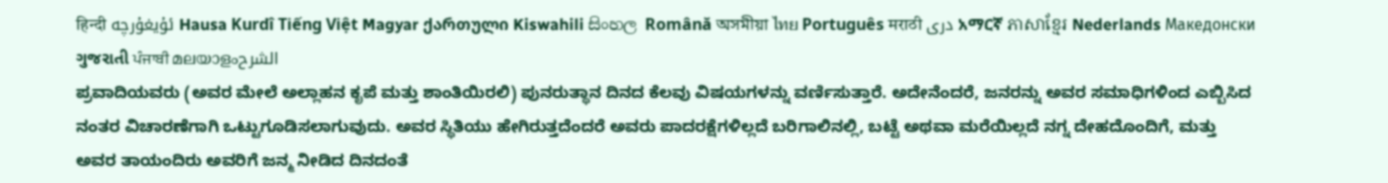हिन्दी ئۇيغۇرچە Hausa Kurdî Tiếng Việt Magyar ქართული Kiswahili සිංහල Română অসমীয়া ไทย Português मराठी دری አማርኛ ភាសាខ្មែរ Nederlands Македонски ગુજરાતી ਪੰਜਾਬੀ മലയാളംالشرح
ಪ್ರವಾದಿಯವರು (ಅವರ ಮೇಲೆ ಅಲ್ಲಾಹನ ಕೃಪೆ ಮತ್ತು ಶಾಂತಿಯಿರಲಿ) ಪುನರುತ್ಥಾನ ದಿನದ ಕೆಲವು ವಿಷಯಗಳನ್ನು ವರ್ಣಿಸುತ್ತಾರೆ. ಅದೇನೆಂದರೆ, ಜನರನ್ನು ಅವರ ಸಮಾಧಿಗಳಿಂದ ಎಬ್ಬಿಸಿದ ನಂತರ ವಿಚಾರಣೆಗಾಗಿ ಒಟ್ಟುಗೂಡಿಸಲಾಗುವುದು. ಅವರ ಸ್ಥಿತಿಯು ಹೇಗಿರುತ್ತದೆಂದರೆ ಅವರು ಪಾದರಕ್ಷೆಗಳಿಲ್ಲದೆ ಬರಿಗಾಲಿನಲ್ಲಿ, ಬಟ್ಟೆ ಅಥವಾ ಮರೆಯಿಲ್ಲದೆ ನಗ್ನ ದೇಹದೊಂದಿಗೆ, ಮತ್ತು ಅವರ ತಾಯಂದಿರು ಅವರಿಗೆ ಜನ್ಮ ನೀಡಿದ ದಿನದಂತೆ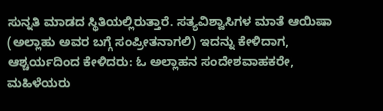ಸುನ್ನತಿ ಮಾಡದ ಸ್ಥಿತಿಯಲ್ಲಿರುತ್ತಾರೆ. ಸತ್ಯವಿಶ್ವಾಸಿಗಳ ಮಾತೆ ಆಯಿಷಾ (ಅಲ್ಲಾಹು ಅವರ ಬಗ್ಗೆ ಸಂಪ್ರೀತನಾಗಲಿ) ಇದನ್ನು ಕೇಳಿದಾಗ, ಆಶ್ಚರ್ಯದಿಂದ ಕೇಳಿದರು: ಓ ಅಲ್ಲಾಹನ ಸಂದೇಶವಾಹಕರೇ, ಮಹಿಳೆಯರು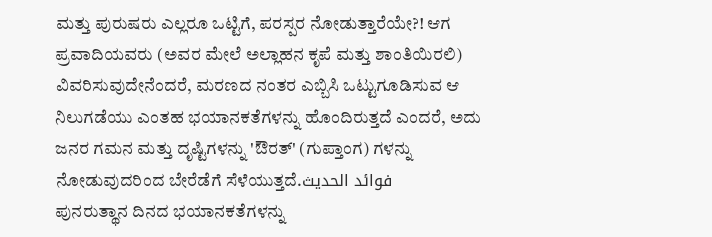ಮತ್ತು ಪುರುಷರು ಎಲ್ಲರೂ ಒಟ್ಟಿಗೆ, ಪರಸ್ಪರ ನೋಡುತ್ತಾರೆಯೇ?! ಆಗ ಪ್ರವಾದಿಯವರು (ಅವರ ಮೇಲೆ ಅಲ್ಲಾಹನ ಕೃಪೆ ಮತ್ತು ಶಾಂತಿಯಿರಲಿ) ವಿವರಿಸುವುದೇನೆಂದರೆ, ಮರಣದ ನಂತರ ಎಬ್ಬಿಸಿ ಒಟ್ಟುಗೂಡಿಸುವ ಆ ನಿಲುಗಡೆಯು ಎಂತಹ ಭಯಾನಕತೆಗಳನ್ನು ಹೊಂದಿರುತ್ತದೆ ಎಂದರೆ, ಅದು ಜನರ ಗಮನ ಮತ್ತು ದೃಷ್ಟಿಗಳನ್ನು 'ಔರತ್' (ಗುಪ್ತಾಂಗ) ಗಳನ್ನು ನೋಡುವುದರಿಂದ ಬೇರೆಡೆಗೆ ಸೆಳೆಯುತ್ತದೆ.فوائد الحديث
ಪುನರುತ್ಥಾನ ದಿನದ ಭಯಾನಕತೆಗಳನ್ನು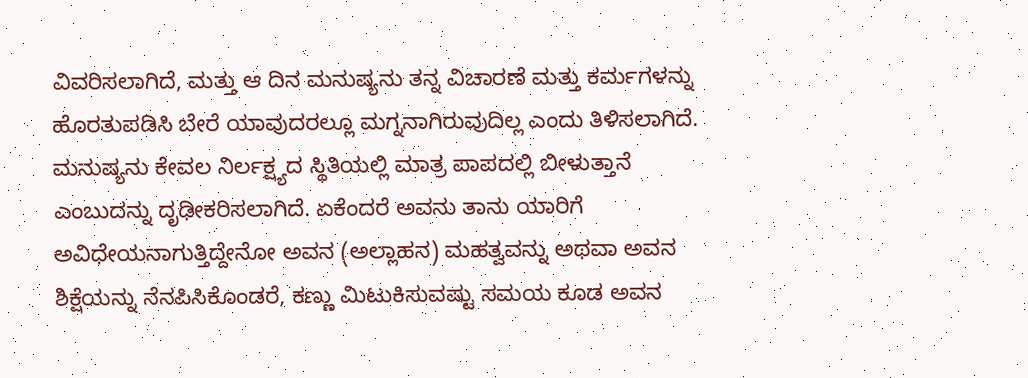ವಿವರಿಸಲಾಗಿದೆ, ಮತ್ತು ಆ ದಿನ ಮನುಷ್ಯನು ತನ್ನ ವಿಚಾರಣೆ ಮತ್ತು ಕರ್ಮಗಳನ್ನು ಹೊರತುಪಡಿಸಿ ಬೇರೆ ಯಾವುದರಲ್ಲೂ ಮಗ್ನನಾಗಿರುವುದಿಲ್ಲ ಎಂದು ತಿಳಿಸಲಾಗಿದೆ.
ಮನುಷ್ಯನು ಕೇವಲ ನಿರ್ಲಕ್ಷ್ಯದ ಸ್ಥಿತಿಯಲ್ಲಿ ಮಾತ್ರ ಪಾಪದಲ್ಲಿ ಬೀಳುತ್ತಾನೆ ಎಂಬುದನ್ನು ದೃಢೀಕರಿಸಲಾಗಿದೆ. ಏಕೆಂದರೆ ಅವನು ತಾನು ಯಾರಿಗೆ ಅವಿಧೇಯನಾಗುತ್ತಿದ್ದೇನೋ ಅವನ (ಅಲ್ಲಾಹನ) ಮಹತ್ವವನ್ನು ಅಥವಾ ಅವನ ಶಿಕ್ಷೆಯನ್ನು ನೆನಪಿಸಿಕೊಂಡರೆ, ಕಣ್ಣು ಮಿಟುಕಿಸುವಷ್ಟು ಸಮಯ ಕೂಡ ಅವನ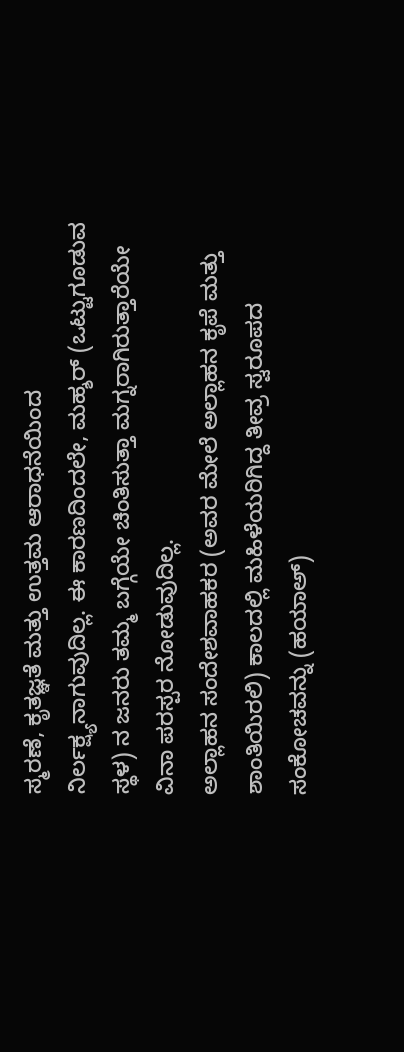ಸ್ಮರಣೆ, ಕೃತಜ್ಞತೆ ಮತ್ತು ಉತ್ತಮ ಆರಾಧನೆಯಿಂದ ನಿರ್ಲಕ್ಷ್ಯನಾಗುವುದಿಲ್ಲ. ಈ ಕಾರಣದಿಂದಲೇ, ಮಹ್ಶರ್ (ಒಟ್ಟುಗೂಡುವ ಸ್ಥಳ) ನ ಜನರು ತಮ್ಮ ಬಗ್ಗೆಯೇ ಚಿಂತಿಸುತ್ತಾ ಮಗ್ನರಾಗಿರುತ್ತಾರೆಯೇ ವಿನಾ ಪರಸ್ಪರ ನೋಡುವುದಿಲ್ಲ.
ಅಲ್ಲಾಹನ ಸಂದೇಶವಾಹಕರ (ಅವರ ಮೇಲೆ ಅಲ್ಲಾಹನ ಕೃಪೆ ಮತ್ತು ಶಾಂತಿಯಿರಲಿ) ಕಾಲದಲ್ಲಿ ಮಹಿಳೆಯರಿಗಿದ್ದ ತೀವ್ರ ಸ್ವರೂಪದ ಸಂಕೋಚವನ್ನು (ಹಯಾಅ್)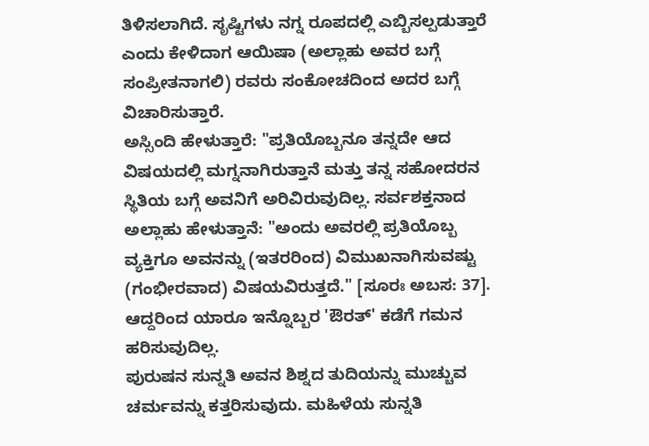ತಿಳಿಸಲಾಗಿದೆ. ಸೃಷ್ಟಿಗಳು ನಗ್ನ ರೂಪದಲ್ಲಿ ಎಬ್ಬಿಸಲ್ಪಡುತ್ತಾರೆ ಎಂದು ಕೇಳಿದಾಗ ಆಯಿಷಾ (ಅಲ್ಲಾಹು ಅವರ ಬಗ್ಗೆ ಸಂಪ್ರೀತನಾಗಲಿ) ರವರು ಸಂಕೋಚದಿಂದ ಅದರ ಬಗ್ಗೆ ವಿಚಾರಿಸುತ್ತಾರೆ.
ಅಸ್ಸಿಂದಿ ಹೇಳುತ್ತಾರೆ: "ಪ್ರತಿಯೊಬ್ಬನೂ ತನ್ನದೇ ಆದ ವಿಷಯದಲ್ಲಿ ಮಗ್ನನಾಗಿರುತ್ತಾನೆ ಮತ್ತು ತನ್ನ ಸಹೋದರನ ಸ್ಥಿತಿಯ ಬಗ್ಗೆ ಅವನಿಗೆ ಅರಿವಿರುವುದಿಲ್ಲ. ಸರ್ವಶಕ್ತನಾದ ಅಲ್ಲಾಹು ಹೇಳುತ್ತಾನೆ: "ಅಂದು ಅವರಲ್ಲಿ ಪ್ರತಿಯೊಬ್ಬ ವ್ಯಕ್ತಿಗೂ ಅವನನ್ನು (ಇತರರಿಂದ) ವಿಮುಖನಾಗಿಸುವಷ್ಟು (ಗಂಭೀರವಾದ) ವಿಷಯವಿರುತ್ತದೆ." [ಸೂರಃ ಅಬಸ: 37]. ಆದ್ದರಿಂದ ಯಾರೂ ಇನ್ನೊಬ್ಬರ 'ಔರತ್' ಕಡೆಗೆ ಗಮನ ಹರಿಸುವುದಿಲ್ಲ.
ಪುರುಷನ ಸುನ್ನತಿ ಅವನ ಶಿಶ್ನದ ತುದಿಯನ್ನು ಮುಚ್ಚುವ ಚರ್ಮವನ್ನು ಕತ್ತರಿಸುವುದು. ಮಹಿಳೆಯ ಸುನ್ನತಿ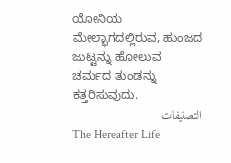ಯೋನಿಯ ಮೇಲ್ಭಾಗದಲ್ಲಿರುವ, ಹುಂಜದ ಜುಟ್ಟನ್ನು ಹೋಲುವ ಚರ್ಮದ ತುಂಡನ್ನು ಕತ್ತರಿಸುವುದು.
التصنيفات
The Hereafter Life